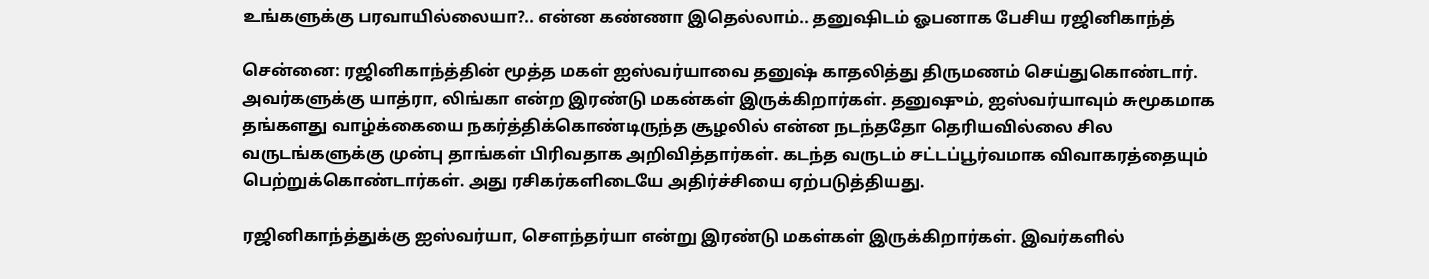உங்களுக்கு பரவாயில்லையா?.. என்ன கண்ணா இதெல்லாம்.. தனுஷிடம் ஓபனாக பேசிய ரஜினிகாந்த்

சென்னை: ரஜினிகாந்த்தின் மூத்த மகள் ஐஸ்வர்யாவை தனுஷ் காதலித்து திருமணம் செய்துகொண்டார். அவர்களுக்கு யாத்ரா, லிங்கா என்ற இரண்டு மகன்கள் இருக்கிறார்கள். தனுஷும், ஐஸ்வர்யாவும் சுமூகமாக தங்களது வாழ்க்கையை நகர்த்திக்கொண்டிருந்த சூழலில் என்ன நடந்ததோ தெரியவில்லை சில வருடங்களுக்கு முன்பு தாங்கள் பிரிவதாக அறிவித்தார்கள். கடந்த வருடம் சட்டப்பூர்வமாக விவாகரத்தையும் பெற்றுக்கொண்டார்கள். அது ரசிகர்களிடையே அதிர்ச்சியை ஏற்படுத்தியது.

ரஜினிகாந்த்துக்கு ஐஸ்வர்யா, சௌந்தர்யா என்று இரண்டு மகள்கள் இருக்கிறார்கள். இவர்களில்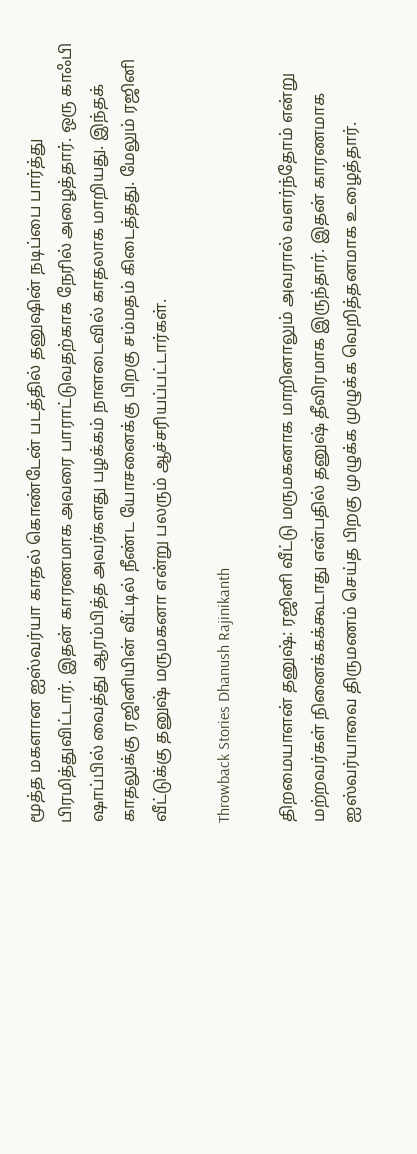மூத்த மகளான ஐஸ்வர்யா காதல் கொண்டேன் படத்தில் தனுஷின் நடிப்பை பார்த்து பிரமித்துவிட்டார். இதன் காரணமாக அவரை பாராட்டுவதற்காக நேரில் அழைத்தார். ஒரு காஃபி ஷாப்பில் வைத்து ஆரம்பித்த அவர்களது பழக்கம் நாளடைவில் காதலாக மாறியது. இந்தக் காதலுக்கு ரஜினியின் வீட்டில் நீண்ட யோசனைக்கு பிறகு சம்மதம் கிடைத்தது. மேலும் ரஜினி வீட்டுக்கு தனுஷ் மருமகனா என்று பலரும் ஆச்சரியப்பட்டார்கள்.

Throwback Stories Dhanush Rajinikanth

திறமையாளன் தனுஷ்: ரஜினி வீட்டு மருமகனாக மாறினாலும் அவரால் வளர்ந்தோம் என்று மற்றவர்கள் நினைக்கக்கூடாது என்பதில் தனுஷ் தீவிரமாக இருந்தார். இதன் காரணமாக ஐஸ்வர்யாவை திருமணம் செய்த பிறகு முழுக்க முழுக்க வெறித்தனமாக உழைத்தார்.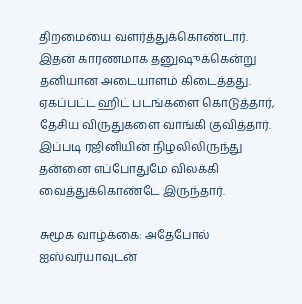திறமையை வளர்த்துக்கொண்டார். இதன் காரணமாக தனுஷுக்கென்று தனியான அடையாளம் கிடைத்தது. ஏகப்பட்ட ஹிட் படங்களை கொடுத்தார், தேசிய விருதுகளை வாங்கி குவித்தார். இப்படி ரஜினியின் நிழலிலிருந்து தன்னை எப்போதுமே விலக்கி வைத்துக்கொண்டே இருந்தார்.

சுமூக வாழ்க்கை: அதேபோல் ஐஸ்வர்யாவுடன்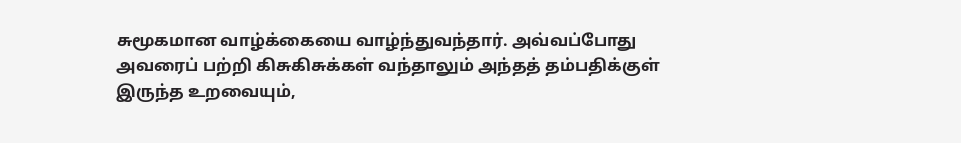சுமூகமான வாழ்க்கையை வாழ்ந்துவந்தார். அவ்வப்போது அவரைப் பற்றி கிசுகிசுக்கள் வந்தாலும் அந்தத் தம்பதிக்குள் இருந்த உறவையும்,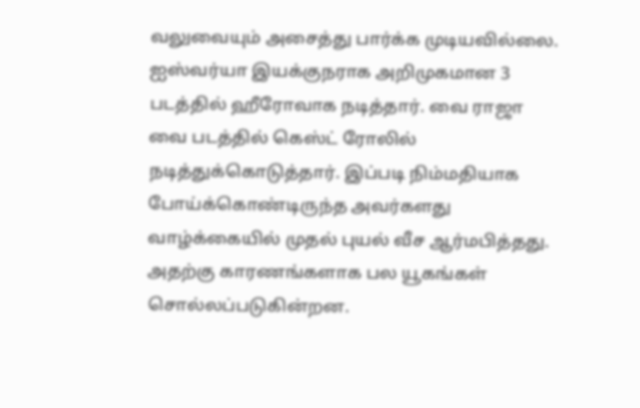வலுவையும் அசைத்து பார்க்க முடியவில்லை. ஐஸ்வர்யா இயக்குநராக அறிமுகமான 3 படத்தில் ஹீரோவாக நடித்தார். வை ராஜா வை படத்தில் கெஸ்ட் ரோலில் நடித்துக்கொடுத்தார். இப்படி நிம்மதியாக போய்க்கொண்டிருந்த அவர்களது வாழ்க்கையில் முதல் புயல் வீச ஆர்மபித்தது. அதற்கு காரணங்களாக பல யூகங்கள் சொல்லப்படுகின்றன.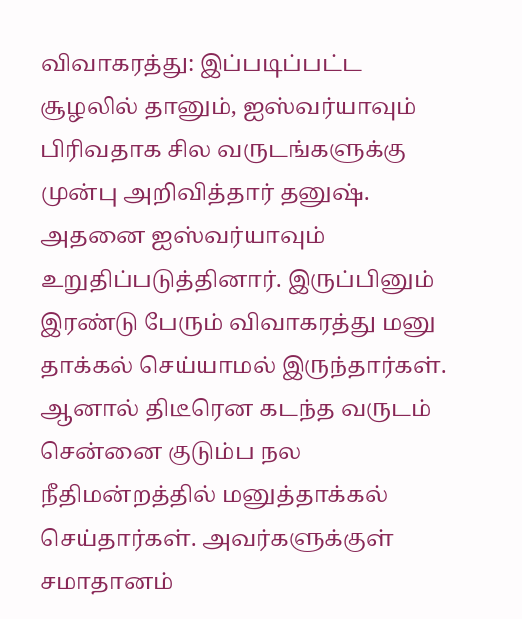விவாகரத்து: இப்படிப்பட்ட சூழலில் தானும், ஐஸ்வர்யாவும் பிரிவதாக சில வருடங்களுக்கு முன்பு அறிவித்தார் தனுஷ். அதனை ஐஸ்வர்யாவும் உறுதிப்படுத்தினார். இருப்பினும் இரண்டு பேரும் விவாகரத்து மனு தாக்கல் செய்யாமல் இருந்தார்கள். ஆனால் திடீரென கடந்த வருடம் சென்னை குடும்ப நல நீதிமன்றத்தில் மனுத்தாக்கல் செய்தார்கள். அவர்களுக்குள் சமாதானம்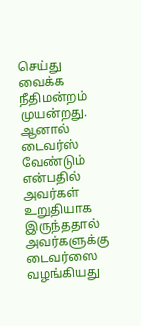செய்து வைக்க நீதிமன்றம் முயன்றது. ஆனால் டைவர்ஸ் வேண்டும் என்பதில் அவர்கள் உறுதியாக இருந்ததால் அவர்களுக்கு டைவர்ஸை வழங்கியது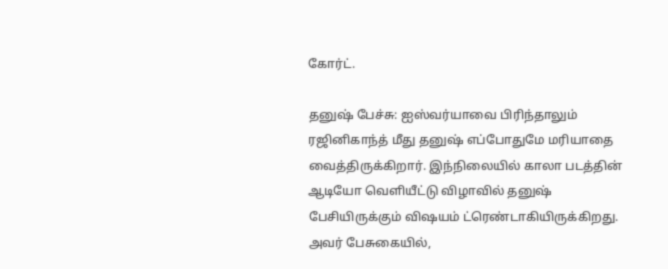கோர்ட்.

தனுஷ் பேச்சு: ஐஸ்வர்யாவை பிரிந்தாலும் ரஜினிகாந்த் மீது தனுஷ் எப்போதுமே மரியாதை வைத்திருக்கிறார். இந்நிலையில் காலா படத்தின் ஆடியோ வெளியீட்டு விழாவில் தனுஷ் பேசியிருக்கும் விஷயம் ட்ரெண்டாகியிருக்கிறது. அவர் பேசுகையில்,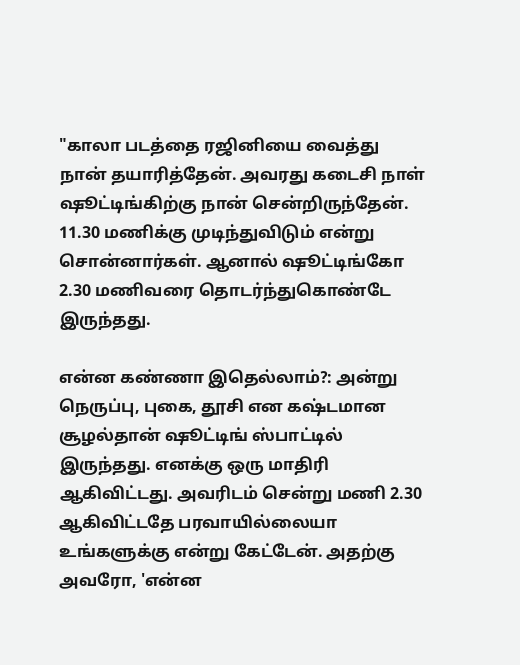"காலா படத்தை ரஜினியை வைத்து நான் தயாரித்தேன். அவரது கடைசி நாள் ஷூட்டிங்கிற்கு நான் சென்றிருந்தேன். 11.30 மணிக்கு முடிந்துவிடும் என்று சொன்னார்கள். ஆனால் ஷூட்டிங்கோ 2.30 மணிவரை தொடர்ந்துகொண்டே இருந்தது.

என்ன கண்ணா இதெல்லாம்?: அன்று நெருப்பு, புகை, தூசி என கஷ்டமான சூழல்தான் ஷூட்டிங் ஸ்பாட்டில் இருந்தது. எனக்கு ஒரு மாதிரி ஆகிவிட்டது. அவரிடம் சென்று மணி 2.30 ஆகிவிட்டதே பரவாயில்லையா உங்களுக்கு என்று கேட்டேன். அதற்கு அவரோ, 'என்ன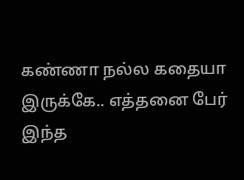கண்ணா நல்ல கதையா இருக்கே.. எத்தனை பேர் இந்த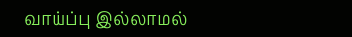வாய்ப்பு இல்லாமல்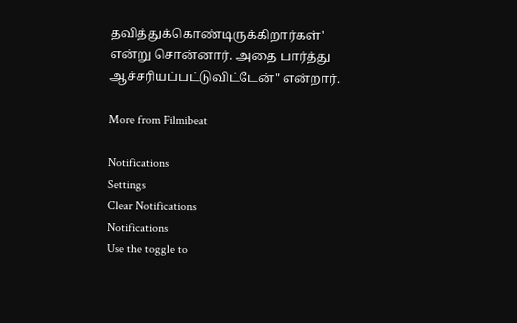தவித்துக்கொண்டிருக்கிறார்கள்' என்று சொன்னார். அதை பார்த்து ஆச்சரியப்பட்டுவிட்டேன்" என்றார்.

More from Filmibeat

Notifications
Settings
Clear Notifications
Notifications
Use the toggle to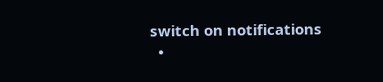switch on notifications
  •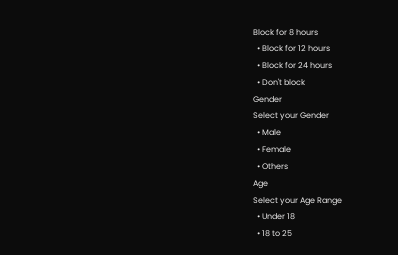Block for 8 hours
  • Block for 12 hours
  • Block for 24 hours
  • Don't block
Gender
Select your Gender
  • Male
  • Female
  • Others
Age
Select your Age Range
  • Under 18
  • 18 to 25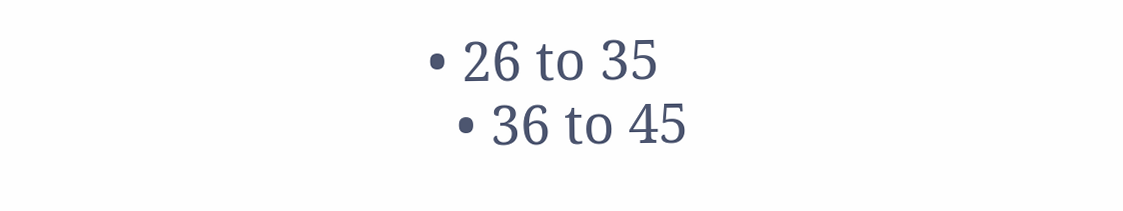• 26 to 35
  • 36 to 45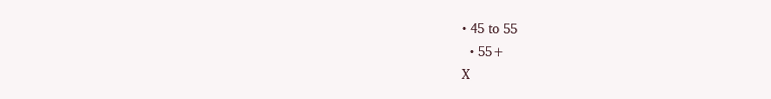• 45 to 55
  • 55+
X